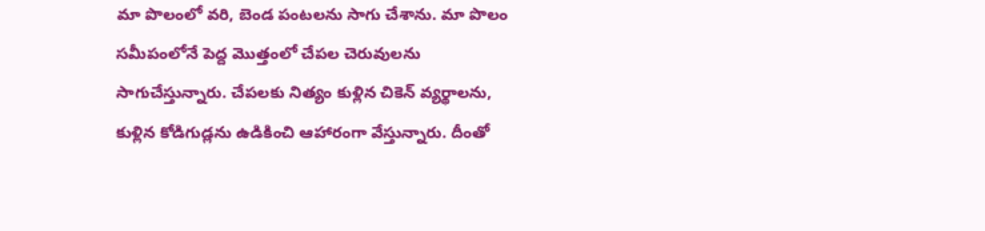మా పొలంలో వరి, బెండ పంటలను సాగు చేశాను. మా పొలం సమీపంలోనే పెద్ద మొత్తంలో చేపల చెరువులను సాగుచేస్తున్నారు. చేపలకు నిత్యం కుళ్లిన చికెన్ వ్యర్థాలను, కుళ్లిన కోడిగుడ్లను ఉడికించి ఆహారంగా వేస్తున్నారు. దీంతో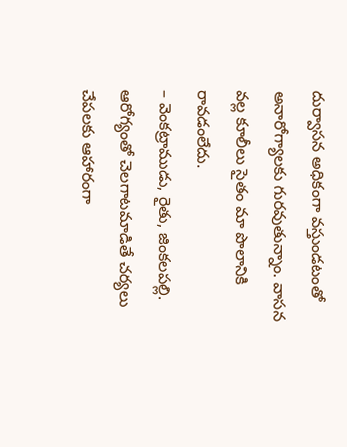దుర్వాసన అధికంగా వస్తుండటంతో అనారోగ్యాలకు గురవుతున్నాం. వాసన వల్ల కూలీలు సైతం మా పొలానికి రావడంలేదు.
– వెంకట్రాముడు, రైతు, జింకలపల్లి.
ఆరోగ్యంతో చెలగాటమాడితే చర్యలు
చేపలకు ఆహారంగా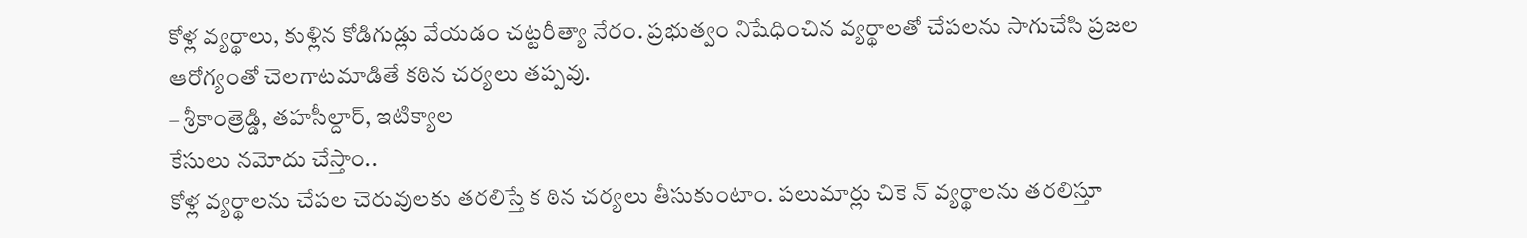కోళ్ల వ్యర్థాలు, కుళ్లిన కోడిగుడ్లు వేయడం చట్టరీత్యా నేరం. ప్రభుత్వం నిషేధించిన వ్యర్థాలతో చేపలను సాగుచేసి ప్రజల ఆరోగ్యంతో చెలగాటమాడితే కఠిన చర్యలు తప్పవు.
– శ్రీకాంత్రెడ్డి, తహసీల్దార్, ఇటిక్యాల
కేసులు నమోదు చేస్తాం..
కోళ్ల వ్యర్థాలను చేపల చెరువులకు తరలిస్తే క ఠిన చర్యలు తీసుకుంటాం. పలుమార్లు చికె న్ వ్యర్థాలను తరలిస్తూ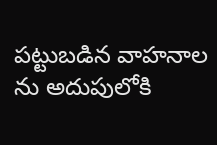పట్టుబడిన వాహనాల ను అదుపులోకి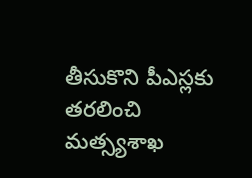తీసుకొని పీఎస్లకు తరలించి మత్స్యశాఖ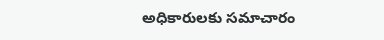అధికారులకు సమాచారం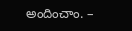అందించాం. –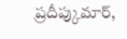ప్రదీప్కుమార్,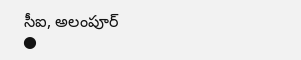సీఐ, అలంపూర్
●